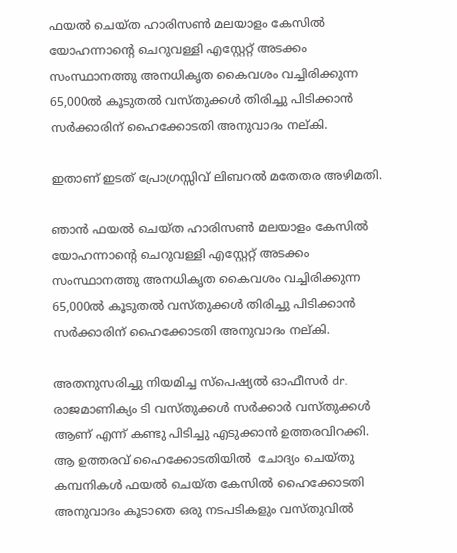ഫയൽ ചെയ്ത ഹാരിസൺ മലയാളം കേസിൽ യോഹന്നാന്റെ ചെറുവള്ളി എസ്റ്റേറ്റ് അടക്കം സംസ്ഥാനത്തു അനധികൃത കൈവശം വച്ചിരിക്കുന്ന 65,000ൽ കൂടുതൽ വസ്തുക്കൾ തിരിച്ചു പിടിക്കാൻ സർക്കാരിന് ഹൈക്കോടതി അനുവാദം നല്കി.

ഇതാണ് ഇടത് പ്രോഗ്രസ്സിവ് ലിബറൽ മതേതര അഴിമതി.

ഞാൻ ഫയൽ ചെയ്ത ഹാരിസൺ മലയാളം കേസിൽ യോഹന്നാന്റെ ചെറുവള്ളി എസ്റ്റേറ്റ് അടക്കം സംസ്ഥാനത്തു അനധികൃത കൈവശം വച്ചിരിക്കുന്ന 65,000ൽ കൂടുതൽ വസ്തുക്കൾ തിരിച്ചു പിടിക്കാൻ സർക്കാരിന് ഹൈക്കോടതി അനുവാദം നല്കി.

അതനുസരിച്ചു നിയമിച്ച സ്‌പെഷ്യൽ ഓഫീസർ dr. രാജമാണിക്യം ടി വസ്തുക്കൾ സർക്കാർ വസ്തുക്കൾ ആണ് എന്ന് കണ്ടു പിടിച്ചു എടുക്കാൻ ഉത്തരവിറക്കി.  ആ ഉത്തരവ് ഹൈക്കോടതിയിൽ  ചോദ്യം ചെയ്തു കമ്പനികൾ ഫയൽ ചെയ്ത കേസിൽ ഹൈക്കോടതി അനുവാദം കൂടാതെ ഒരു നടപടികളും വസ്തുവിൽ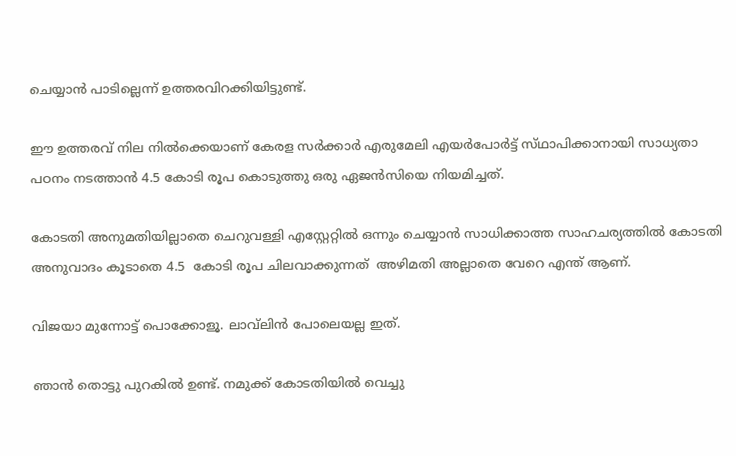ചെയ്യാൻ പാടില്ലെന്ന് ഉത്തരവിറക്കിയിട്ടുണ്ട്.

ഈ ഉത്തരവ്‌ നില നിൽക്കെയാണ് കേരള സർക്കാർ എരുമേലി എയർപോർട്ട് സ്‌ഥാപിക്കാനായി സാധ്യതാ പഠനം നടത്താൻ 4.5 കോടി രൂപ കൊടുത്തു ഒരു ഏജൻസിയെ നിയമിച്ചത്.

കോടതി അനുമതിയില്ലാതെ ചെറുവള്ളി എസ്റ്റേറ്റിൽ ഒന്നും ചെയ്യാൻ സാധിക്കാത്ത സാഹചര്യത്തിൽ കോടതി അനുവാദം കൂടാതെ 4.5  കോടി രൂപ ചിലവാക്കുന്നത്  അഴിമതി അല്ലാതെ വേറെ എന്ത് ആണ്.

വിജയാ മുന്നോട്ട് പൊക്കോളൂ. ലാവ്‌ലിൻ പോലെയല്ല ഇത്‌.

ഞാൻ തൊട്ടു പുറകിൽ ഉണ്ട്. നമുക്ക് കോടതിയിൽ വെച്ചു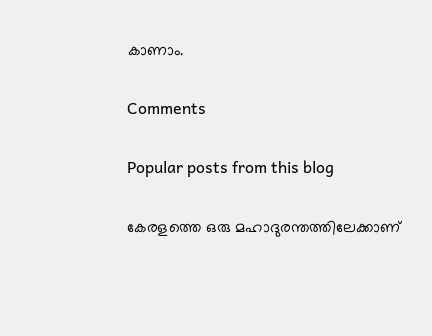കാണാം.

Comments

Popular posts from this blog

കേരളത്തെ ഒരു മഹാദുരന്തത്തിലേക്കാണ്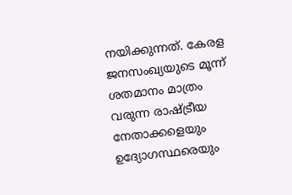നയിക്കുന്നത്. കേരള ജനസംഖ്യയുടെ മൂന്ന് ശതമാനം മാത്രം വരുന്ന രാഷ്ട്രീയ നേതാക്കളെയും ഉദ്യോഗസ്ഥരെയും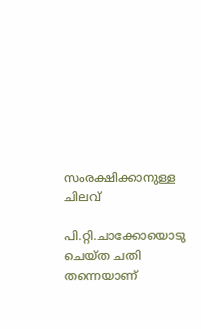സംരക്ഷിക്കാനുള്ള ചിലവ്

പി.റ്റി.ചാക്കോയൊടു ചെയ്ത ചതി തന്നെയാണ്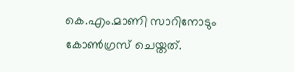കെ.എം.മാണി സാറിനോടും കോൺഗ്രസ് ചെയ്തത്.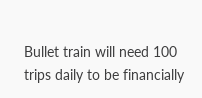Bullet train will need 100 trips daily to be financially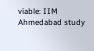viable: IIM Ahmedabad study